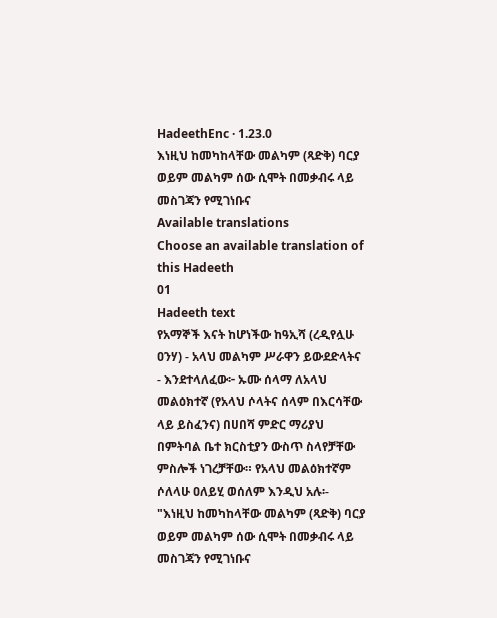HadeethEnc · 1.23.0
እነዚህ ከመካከላቸው መልካም (ጻድቅ) ባርያ ወይም መልካም ሰው ሲሞት በመቃብሩ ላይ መስገጃን የሚገነቡና
Available translations
Choose an available translation of this Hadeeth
01
Hadeeth text
የአማኞች እናት ከሆነችው ከዓኢሻ (ረዲየሏሁ ዐንሃ) - አላህ መልካም ሥራዋን ይውደድላትና - እንደተላለፈው፦ ኡሙ ሰላማ ለአላህ መልዕክተኛ (የአላህ ሶላትና ሰላም በእርሳቸው ላይ ይስፈንና) በሀበሻ ምድር ማሪያህ በምትባል ቤተ ክርስቲያን ውስጥ ስላየቻቸው ምስሎች ነገረቻቸው። የአላህ መልዕክተኛም ሶለላሁ ዐለይሂ ወሰለም እንዲህ አሉ፡- "እነዚህ ከመካከላቸው መልካም (ጻድቅ) ባርያ ወይም መልካም ሰው ሲሞት በመቃብሩ ላይ መስገጃን የሚገነቡና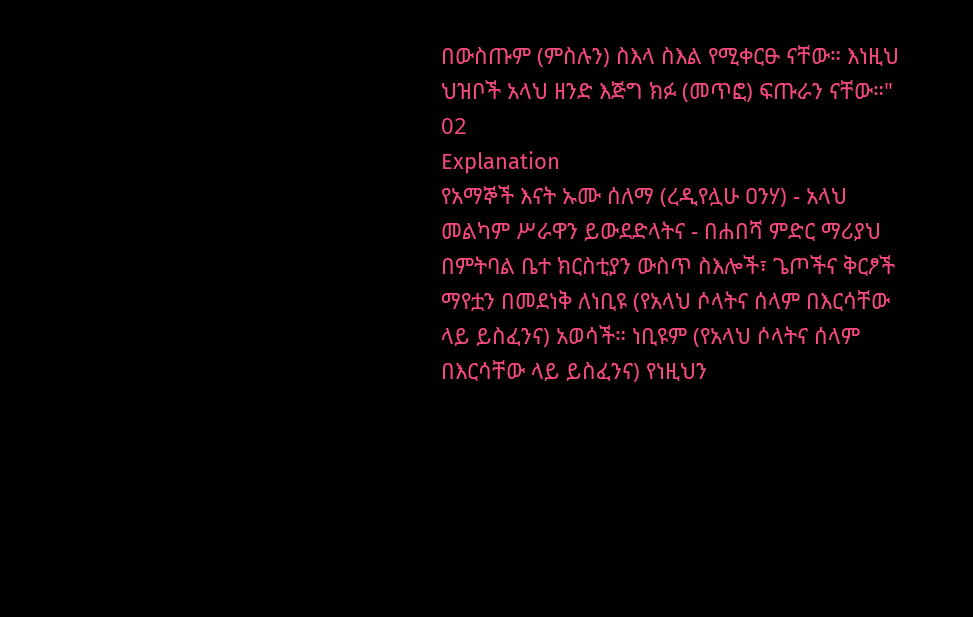በውስጡም (ምስሉን) ስእላ ስእል የሚቀርፁ ናቸው። እነዚህ ህዝቦች አላህ ዘንድ እጅግ ክፉ (መጥፎ) ፍጡራን ናቸው።"
02
Explanation
የአማኞች እናት ኡሙ ሰለማ (ረዲየሏሁ ዐንሃ) - አላህ መልካም ሥራዋን ይውደድላትና - በሐበሻ ምድር ማሪያህ በምትባል ቤተ ክርስቲያን ውስጥ ስእሎች፣ ጌጦችና ቅርፆች ማየቷን በመደነቅ ለነቢዩ (የአላህ ሶላትና ሰላም በእርሳቸው ላይ ይስፈንና) አወሳች። ነቢዩም (የአላህ ሶላትና ሰላም በእርሳቸው ላይ ይስፈንና) የነዚህን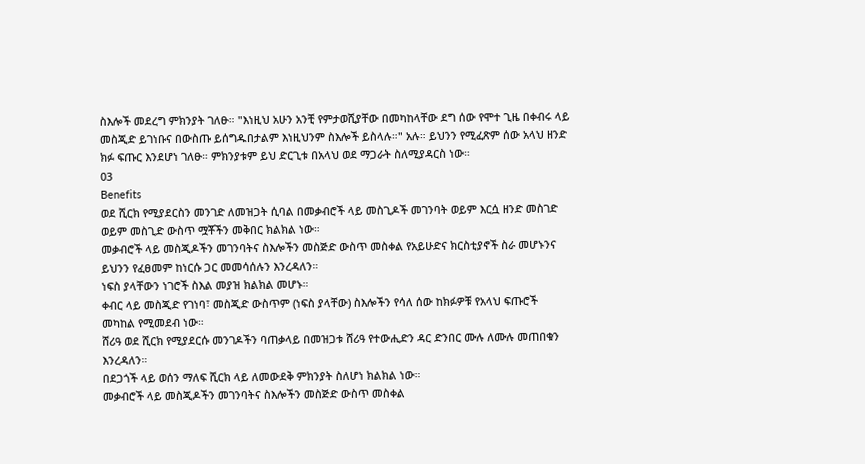ስእሎች መደረግ ምክንያት ገለፁ። "እነዚህ አሁን አንቺ የምታወሺያቸው በመካከላቸው ደግ ሰው የሞተ ጊዜ በቀብሩ ላይ መስጂድ ይገነቡና በውስጡ ይሰግዱበታልም እነዚህንም ስእሎች ይስላሉ።" አሉ። ይህንን የሚፈጽም ሰው አላህ ዘንድ ክፉ ፍጡር እንደሆነ ገለፁ። ምክንያቱም ይህ ድርጊቱ በአላህ ወደ ማጋራት ስለሚያዳርስ ነው።
03
Benefits
ወደ ሺርክ የሚያደርስን መንገድ ለመዝጋት ሲባል በመቃብሮች ላይ መስጊዶች መገንባት ወይም እርሷ ዘንድ መስገድ ወይም መስጊድ ውስጥ ሟቾችን መቅበር ክልክል ነው።
መቃብሮች ላይ መስጂዶችን መገንባትና ስእሎችን መስጅድ ውስጥ መስቀል የአይሁድና ክርስቲያኖች ስራ መሆኑንና ይህንን የፈፀመም ከነርሱ ጋር መመሳሰሉን እንረዳለን።
ነፍስ ያላቸውን ነገሮች ስእል መያዝ ክልክል መሆኑ።
ቀብር ላይ መስጂድ የገነባ፣ መስጂድ ውስጥም (ነፍስ ያላቸው) ስእሎችን የሳለ ሰው ከክፉዎቹ የአላህ ፍጡሮች መካከል የሚመደብ ነው።
ሸሪዓ ወደ ሺርክ የሚያደርሱ መንገዶችን ባጠቃላይ በመዝጋቱ ሸሪዓ የተውሒድን ዳር ድንበር ሙሉ ለሙሉ መጠበቁን እንረዳለን።
በደጋጎች ላይ ወሰን ማለፍ ሺርክ ላይ ለመውደቅ ምክንያት ስለሆነ ክልክል ነው።
መቃብሮች ላይ መስጂዶችን መገንባትና ስእሎችን መስጅድ ውስጥ መስቀል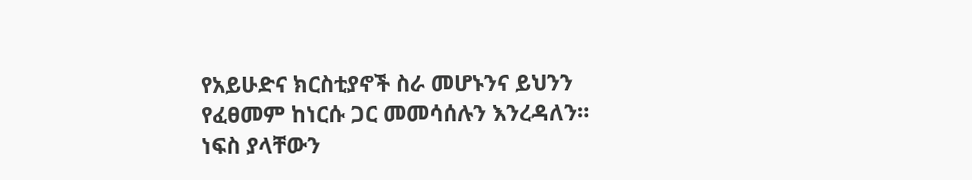የአይሁድና ክርስቲያኖች ስራ መሆኑንና ይህንን የፈፀመም ከነርሱ ጋር መመሳሰሉን እንረዳለን።
ነፍስ ያላቸውን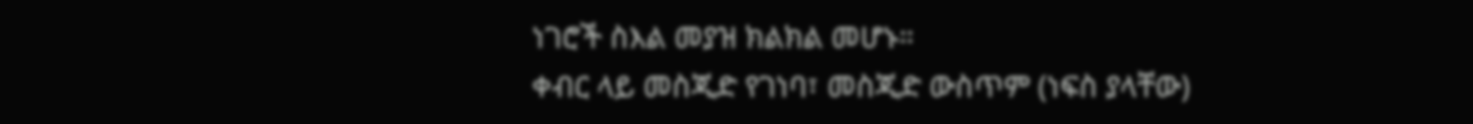ነገሮች ስእል መያዝ ክልክል መሆኑ።
ቀብር ላይ መስጂድ የገነባ፣ መስጂድ ውስጥም (ነፍስ ያላቸው)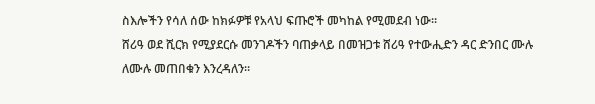ስእሎችን የሳለ ሰው ከክፉዎቹ የአላህ ፍጡሮች መካከል የሚመደብ ነው።
ሸሪዓ ወደ ሺርክ የሚያደርሱ መንገዶችን ባጠቃላይ በመዝጋቱ ሸሪዓ የተውሒድን ዳር ድንበር ሙሉ ለሙሉ መጠበቁን እንረዳለን።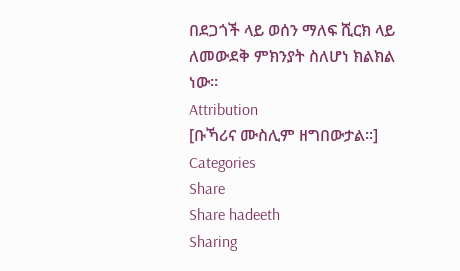በደጋጎች ላይ ወሰን ማለፍ ሺርክ ላይ ለመውደቅ ምክንያት ስለሆነ ክልክል ነው።
Attribution
[ቡኻሪና ሙስሊም ዘግበውታል።]
Categories
Share
Share hadeeth
Sharing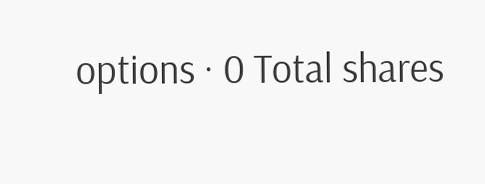options · 0 Total shares